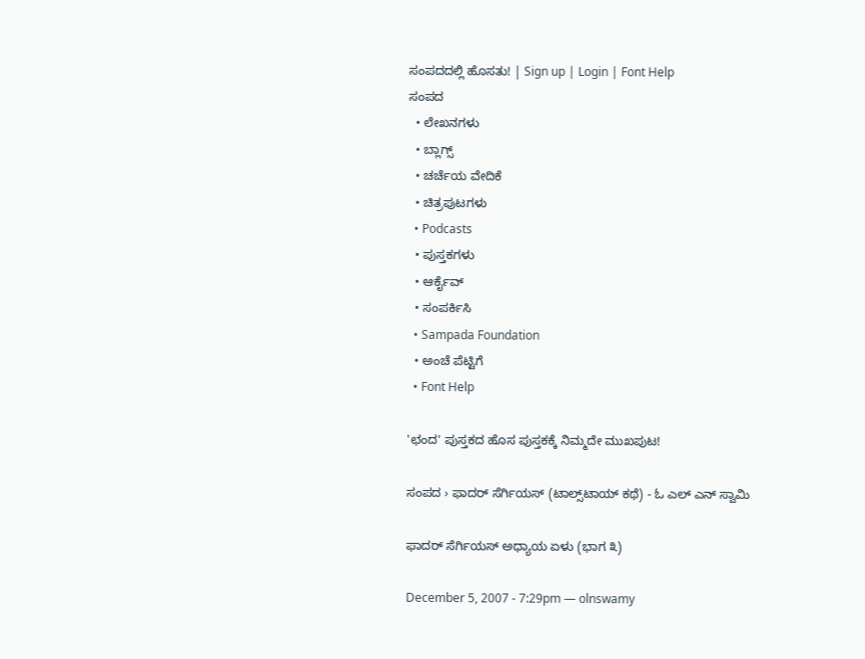ಸಂಪದದಲ್ಲಿ ಹೊಸತು! | Sign up | Login | Font Help
ಸಂಪದ
  • ಲೇಖನಗಳು
  • ಬ್ಲಾಗ್ಸ್
  • ಚರ್ಚೆಯ ವೇದಿಕೆ
  • ಚಿತ್ರಪುಟಗಳು
  • Podcasts
  • ಪುಸ್ತಕಗಳು
  • ಆರ್ಕೈವ್
  • ಸಂಪರ್ಕಿಸಿ
  • Sampada Foundation
  • ಅಂಚೆ ಪೆಟ್ಟಿಗೆ
  • Font Help

'ಛಂದ' ಪುಸ್ತಕದ ಹೊಸ ಪುಸ್ತಕಕ್ಕೆ ನಿಮ್ಮದೇ ಮುಖಪುಟ!

ಸಂಪದ › ಫಾದರ್ ಸೆರ್ಗಿಯಸ್ (ಟಾಲ್ಸ್‌ಟಾಯ್ ಕಥೆ) - ಓ ಎಲ್ ಎನ್ ಸ್ವಾಮಿ

ಫಾದರ್ ಸೆರ್ಗಿಯಸ್ ಅಧ್ಯಾಯ ಏಳು (ಭಾಗ ೩)

December 5, 2007 - 7:29pm — olnswamy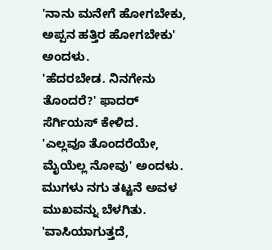'ನಾನು ಮನೇಗೆ ಹೋಗಬೇಕು, ಅಪ್ಪನ ಹತ್ತಿರ ಹೋಗಬೇಕು' ಅಂದಳು.
'ಹೆದರಬೇಡ. ನಿನಗೇನು ತೊಂದರೆ?' ಫಾದರ್ ಸೆರ್ಗಿಯಸ್ ಕೇಳಿದ.
'ಎಲ್ಲವೂ ತೊಂದರೆಯೇ, ಮೈಯೆಲ್ಲ ನೋವು' ಅಂದಳು. ಮುಗಳು ನಗು ತಟ್ಟನೆ ಅವಳ ಮುಖವನ್ನು ಬೆಳಗಿತು.
'ವಾಸಿಯಾಗುತ್ತದೆ,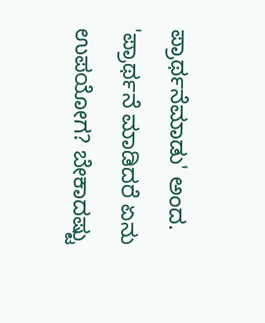ಪ್ರಾರ್ಥನೆಮಾಡು' ಅಂದ.
'ಪ್ರಾರ್ಥನೆ ಮಾಡಿದರೆ ಏನು ಉಪಯೋಗ? ಬೇಕಾದಷ್ಟು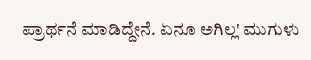ಪ್ರಾರ್ಥನೆ ಮಾಡಿದ್ದೇನೆ. ಏನೂ ಅಗಿಲ್ಲ' ಮುಗುಳು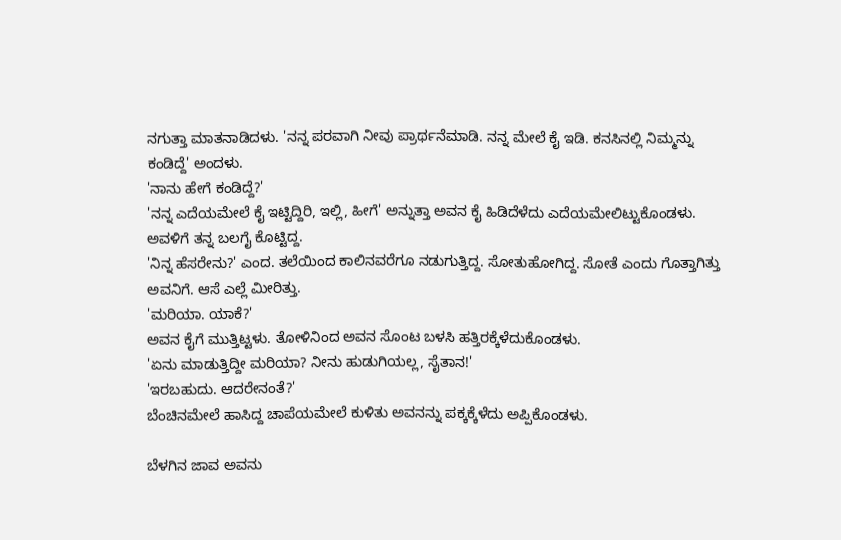ನಗುತ್ತಾ ಮಾತನಾಡಿದಳು. 'ನನ್ನ ಪರವಾಗಿ ನೀವು ಪ್ರಾರ್ಥನೆಮಾಡಿ. ನನ್ನ ಮೇಲೆ ಕೈ ಇಡಿ. ಕನಸಿನಲ್ಲಿ ನಿಮ್ಮನ್ನು ಕಂಡಿದ್ದೆ' ಅಂದಳು.
'ನಾನು ಹೇಗೆ ಕಂಡಿದ್ದೆ?'
'ನನ್ನ ಎದೆಯಮೇಲೆ ಕೈ ಇಟ್ಟಿದ್ದಿರಿ, ಇಲ್ಲಿ, ಹೀಗೆ' ಅನ್ನುತ್ತಾ ಅವನ ಕೈ ಹಿಡಿದೆಳೆದು ಎದೆಯಮೇಲಿಟ್ಟುಕೊಂಡಳು.
ಅವಳಿಗೆ ತನ್ನ ಬಲಗೈ ಕೊಟ್ಟಿದ್ದ.
'ನಿನ್ನ ಹೆಸರೇನು?' ಎಂದ. ತಲೆಯಿಂದ ಕಾಲಿನವರೆಗೂ ನಡುಗುತ್ತಿದ್ದ. ಸೋತುಹೋಗಿದ್ದ. ಸೋತೆ ಎಂದು ಗೊತ್ತಾಗಿತ್ತು ಅವನಿಗೆ. ಆಸೆ ಎಲ್ಲೆ ಮೀರಿತ್ತು.
'ಮರಿಯಾ. ಯಾಕೆ?'
ಅವನ ಕೈಗೆ ಮುತ್ತಿಟ್ಟಳು. ತೋಳಿನಿಂದ ಅವನ ಸೊಂಟ ಬಳಸಿ ಹತ್ತಿರಕ್ಕೆಳೆದುಕೊಂಡಳು.
'ಏನು ಮಾಡುತ್ತಿದ್ದೀ ಮರಿಯಾ? ನೀನು ಹುಡುಗಿಯಲ್ಲ, ಸೈತಾನ!'
'ಇರಬಹುದು. ಆದರೇನಂತೆ?'
ಬೆಂಚಿನಮೇಲೆ ಹಾಸಿದ್ದ ಚಾಪೆಯಮೇಲೆ ಕುಳಿತು ಅವನನ್ನು ಪಕ್ಕಕ್ಕೆಳೆದು ಅಪ್ಪಿಕೊಂಡಳು.

ಬೆಳಗಿನ ಜಾವ ಅವನು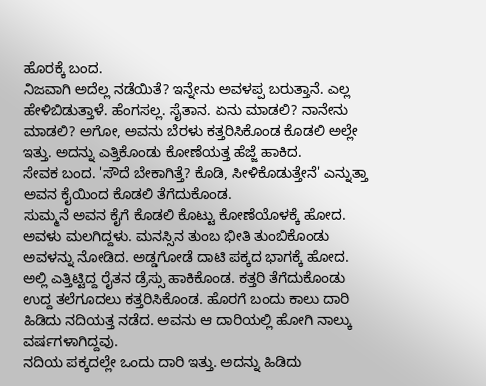ಹೊರಕ್ಕೆ ಬಂದ.
ನಿಜವಾಗಿ ಅದೆಲ್ಲ ನಡೆಯಿತೆ? ಇನ್ನೇನು ಅವಳಪ್ಪ ಬರುತ್ತಾನೆ. ಎಲ್ಲ ಹೇಳಿಬಿಡುತ್ತಾಳೆ. ಹೆಂಗಸಲ್ಲ. ಸೈತಾನ. ಏನು ಮಾಡಲಿ? ನಾನೇನು ಮಾಡಲಿ? ಅಗೋ, ಅವನು ಬೆರಳು ಕತ್ತರಿಸಿಕೊಂಡ ಕೊಡಲಿ ಅಲ್ಲೇ ಇತ್ತು. ಅದನ್ನು ಎತ್ತಿಕೊಂಡು ಕೋಣೆಯತ್ತ ಹೆಜ್ಜೆ ಹಾಕಿದ.
ಸೇವಕ ಬಂದ. 'ಸೌದೆ ಬೇಕಾಗಿತ್ತೆ? ಕೊಡಿ, ಸೀಳಿಕೊಡುತ್ತೇನೆ' ಎನ್ನುತ್ತಾ ಅವನ ಕೈಯಿಂದ ಕೊಡಲಿ ತೆಗೆದುಕೊಂಡ.
ಸುಮ್ಮನೆ ಅವನ ಕೈಗೆ ಕೊಡಲಿ ಕೊಟ್ಟು ಕೋಣೆಯೊಳಕ್ಕೆ ಹೋದ. ಅವಳು ಮಲಗಿದ್ದಳು. ಮನಸ್ಸಿನ ತುಂಬ ಭೀತಿ ತುಂಬಿಕೊಂಡು ಅವಳನ್ನು ನೋಡಿದ. ಅಡ್ಡಗೋಡೆ ದಾಟಿ ಪಕ್ಕದ ಭಾಗಕ್ಕೆ ಹೋದ. ಅಲ್ಲಿ ಎತ್ತಿಟ್ಟಿದ್ದ ರೈತನ ಡ್ರೆಸ್ಸು ಹಾಕಿಕೊಂಡ. ಕತ್ತರಿ ತೆಗೆದುಕೊಂಡು ಉದ್ದ ತಲೆಗೂದಲು ಕತ್ತರಿಸಿಕೊಂಡ. ಹೊರಗೆ ಬಂದು ಕಾಲು ದಾರಿ ಹಿಡಿದು ನದಿಯತ್ತ ನಡೆದ. ಅವನು ಆ ದಾರಿಯಲ್ಲಿ ಹೋಗಿ ನಾಲ್ಕು ವರ್ಷಗಳಾಗಿದ್ದವು.
ನದಿಯ ಪಕ್ಕದಲ್ಲೇ ಒಂದು ದಾರಿ ಇತ್ತು. ಅದನ್ನು ಹಿಡಿದು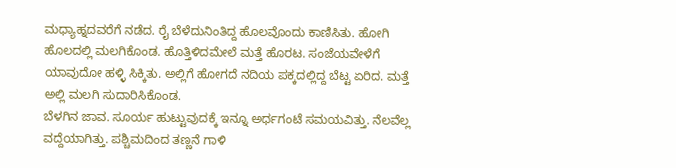ಮಧ್ಯಾಹ್ನದವರೆಗೆ ನಡೆದ. ರೈ ಬೆಳೆದುನಿಂತಿದ್ದ ಹೊಲವೊಂದು ಕಾಣಿಸಿತು. ಹೋಗಿ ಹೊಲದಲ್ಲಿ ಮಲಗಿಕೊಂಡ. ಹೊತ್ತಿಳಿದಮೇಲೆ ಮತ್ತೆ ಹೊರಟ. ಸಂಜೆಯವೇಳೆಗೆ ಯಾವುದೋ ಹಳ್ಳಿ ಸಿಕ್ಕಿತು. ಅಲ್ಲಿಗೆ ಹೋಗದೆ ನದಿಯ ಪಕ್ಕದಲ್ಲಿದ್ದ ಬೆಟ್ಟ ಏರಿದ. ಮತ್ತೆ ಅಲ್ಲಿ ಮಲಗಿ ಸುದಾರಿಸಿಕೊಂಡ.
ಬೆಳಗಿನ ಜಾವ. ಸೂರ್ಯ ಹುಟ್ಟುವುದಕ್ಕೆ ಇನ್ನೂ ಅರ್ಧಗಂಟೆ ಸಮಯವಿತ್ತು. ನೆಲವೆಲ್ಲ ವದ್ದೆಯಾಗಿತ್ತು. ಪಶ್ಚಿಮದಿಂದ ತಣ್ಣನೆ ಗಾಳಿ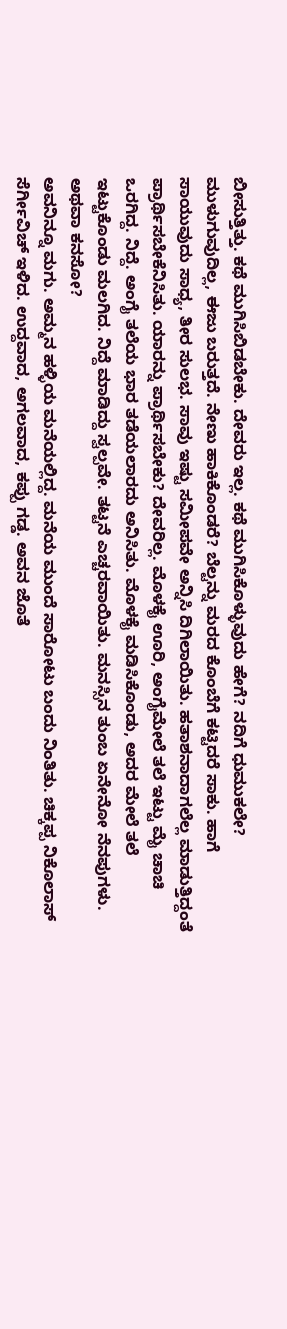ಬೀಸುತ್ತಿತ್ತು. ಕಥೆ ಮುಗಿಸಿಬಿಡಬೇಕು. ದೇವರು ಇಲ್ಲ. ಕಥೆ ಮುಗಿಸಿಕೊಳ್ಳುವುದು ಹೇಗೆ? ನದಿಗೆ ಧುಮುಕಲೇ? ಮುಳುಗುವುದಿಲ್ಲ, ಈಜು ಬರುತ್ತದೆ. ನೇಣು ಹಾಕಿಕೊಂಡರೆ? ಬೆಲ್ಟನ್ನು ಮರದ ಕೊಂಬೆಗೆ ಕಟ್ಟಿದರೆ ಸಾಕು. ಹಾಗೆ ಸಾಯುವುದು ಸಾಧ್ಯ, ತೀರ ಸುಲಭ. ಸಾವು ಇಷ್ಟು ಸಮೀಪವೇ ಅನ್ನಿಸಿ ದಿಗಿಲಾಯಿತು. ಹತಾಶನಾದಾಗಲೆಲ್ಲ ಮಾಡುತ್ತಿದ್ದಂತೆ ಪ್ರಾರ್ಥಿಸಬೇಕೆನಿಸಿತು. ಯಾರನ್ನು ಪ್ರಾರ್ಥಿಸಬೇಕು? ದೇವರಿಲ್ಲ. ಮೊಳಕೈ ಊರಿ, ಅಂಗೈಮೇಲೆ ತಲೆ ಇಟ್ಟು ಮೈ ಚಾಚಿ ಒರಗಿದ್ದ. ನಿದ್ದೆ. ಅಂಗೈ ತಲೆಯ ಭಾರ ತಡೆಯಲಾರದು ಅನಿಸಿತು. ಮೊಳಕೈ ಮಡಿಸಿಕೊಂಡು, ಅದರ ಮೇಲೆ ತಲೆ ಇಟ್ಟುಕೊಂಡು ಮಲಗಿದ. ನಿದ್ದೆ ಮಾಡಿದ್ದು ಸ್ವಲ್ಪವೇ. ತಟ್ಟನೆ ಎಚ್ಚರವಾಯಿತು. ಮನಸ್ಸಿನ ತುಂಬ ಏನೇನೋ ನೆನಪುಗಳು. ಅಥವಾ ಕನಸೋ?
ಅವನಿನ್ನೂ ಮಗು. ಅಮ್ಮನ ಹಳ್ಳಿಯ ಮನೆಯಲ್ಲಿದ್ದ. ಮನೆಯ ಮುಂದೆ ಸಾರೋಟು ಬಂದು ನಿಂತಿತು. ಚಿಕ್ಕಪ್ಪ ನಿಕೊಲಾಸ್ ಸೆರ್ಗೀವಿಚ್ ಇಳಿದ. ಉದ್ದವಾದ, ಅಗಲವಾದ, ಕಪ್ಪು ಗಡ್ಡ. ಅವನ ಜೊತೆ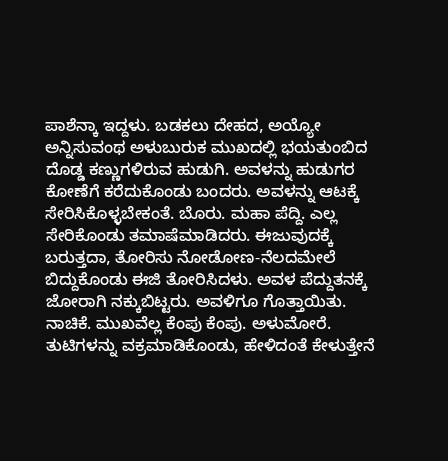ಪಾಶೆನ್ಕಾ ಇದ್ದಳು. ಬಡಕಲು ದೇಹದ, ಅಯ್ಯೋ ಅನ್ನಿಸುವಂಥ ಅಳುಬುರುಕ ಮುಖದಲ್ಲಿ ಭಯತುಂಬಿದ ದೊಡ್ಡ ಕಣ್ಣುಗಳಿರುವ ಹುಡುಗಿ. ಅವಳನ್ನು ಹುಡುಗರ ಕೋಣೆಗೆ ಕರೆದುಕೊಂಡು ಬಂದರು. ಅವಳನ್ನು ಆಟಕ್ಕೆ ಸೇರಿಸಿಕೊಳ್ಳಬೇಕಂತೆ. ಬೊರು. ಮಹಾ ಪೆದ್ದಿ. ಎಲ್ಲ ಸೇರಿಕೊಂಡು ತಮಾಷೆಮಾಡಿದರು. ಈಜುವುದಕ್ಕೆ ಬರುತ್ತದಾ, ತೋರಿಸು ನೋಡೋಣ-ನೆಲದಮೇಲೆ ಬಿದ್ದುಕೊಂಡು ಈಜಿ ತೋರಿಸಿದಳು. ಅವಳ ಪೆದ್ದುತನಕ್ಕೆ ಜೋರಾಗಿ ನಕ್ಕುಬಿಟ್ಟರು. ಅವಳಿಗೂ ಗೊತ್ತಾಯಿತು. ನಾಚಿಕೆ. ಮುಖವೆಲ್ಲ ಕೆಂಪು ಕೆಂಪು. ಅಳುಮೋರೆ. ತುಟಿಗಳನ್ನು ವಕ್ರಮಾಡಿಕೊಂಡು, ಹೇಳಿದಂತೆ ಕೇಳುತ್ತೇನೆ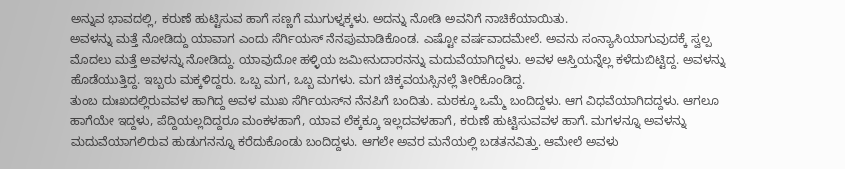ಅನ್ನುವ ಭಾವದಲ್ಲಿ, ಕರುಣೆ ಹುಟ್ಟಿಸುವ ಹಾಗೆ ಸಣ್ಣಗೆ ಮುಗುಳ್ನಕ್ಕಳು. ಅದನ್ನು ನೋಡಿ ಅವನಿಗೆ ನಾಚಿಕೆಯಾಯಿತು.
ಅವಳನ್ನು ಮತ್ತೆ ನೋಡಿದ್ದು ಯಾವಾಗ ಎಂದು ಸೆರ್ಗಿಯಸ್ ನೆನಪುಮಾಡಿಕೊಂಡ. ಎಷ್ಟೋ ವರ್ಷವಾದಮೇಲೆ. ಅವನು ಸಂನ್ಯಾಸಿಯಾಗುವುದಕ್ಕೆ ಸ್ವಲ್ಪ ಮೊದಲು ಮತ್ತೆ ಅವಳನ್ನು ನೋಡಿದ್ದು. ಯಾವುದೋ ಹಳ್ಳಿಯ ಜಮೀನುದಾರನನ್ನು ಮದುವೆಯಾಗಿದ್ದಳು. ಅವಳ ಆಸ್ತಿಯನ್ನೆಲ್ಲ ಕಳೆದುಬಿಟ್ಟಿದ್ದ. ಅವಳನ್ನು ಹೊಡೆಯುತ್ತಿದ್ದ. ಇಬ್ಬರು ಮಕ್ಕಳಿದ್ದರು. ಒಬ್ಬ ಮಗ, ಒಬ್ಬ ಮಗಳು. ಮಗ ಚಿಕ್ಕವಯಸ್ಸಿನಲ್ಲೆ ತೀರಿಕೊಂಡಿದ್ದ.
ತುಂಬ ದುಃಖದಲ್ಲಿರುವವಳ ಹಾಗಿದ್ದ ಅವಳ ಮುಖ ಸೆರ್ಗಿಯಸ್‌ನ ನೆನಪಿಗೆ ಬಂದಿತು. ಮಠಕ್ಕೂ ಒಮ್ಮೆ ಬಂದಿದ್ದಳು. ಆಗ ವಿಧವೆಯಾಗಿದದ್ದಳು. ಆಗಲೂ ಹಾಗೆಯೇ ಇದ್ದಳು, ಪೆದ್ದಿಯಲ್ಲದಿದ್ದರೂ ಮಂಕಳಹಾಗೆ, ಯಾವ ಲೆಕ್ಕಕ್ಕೂ ಇಲ್ಲದವಳಹಾಗೆ, ಕರುಣೆ ಹುಟ್ಟಿಸುವವಳ ಹಾಗೆ. ಮಗಳನ್ನೂ ಅವಳನ್ನು ಮದುವೆಯಾಗಲಿರುವ ಹುಡುಗನನ್ನೂ ಕರೆದುಕೊಂಡು ಬಂದಿದ್ದಳು. ಆಗಲೇ ಅವರ ಮನೆಯಲ್ಲಿ ಬಡತನವಿತ್ತು. ಆಮೇಲೆ ಅವಳು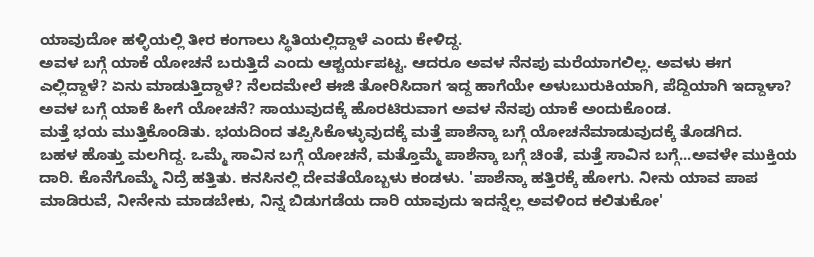ಯಾವುದೋ ಹಳ್ಳಿಯಲ್ಲಿ ತೀರ ಕಂಗಾಲು ಸ್ಥಿತಿಯಲ್ಲಿದ್ದಾಳೆ ಎಂದು ಕೇಳಿದ್ದ.
ಅವಳ ಬಗ್ಗೆ ಯಾಕೆ ಯೋಚನೆ ಬರುತ್ತಿದೆ ಎಂದು ಆಶ್ಚರ್ಯಪಟ್ಟ. ಆದರೂ ಅವಳ ನೆನಪು ಮರೆಯಾಗಲಿಲ್ಲ. ಅವಳು ಈಗ ಎಲ್ಲಿದ್ದಾಳೆ? ಏನು ಮಾಡುತ್ತಿದ್ದಾಳೆ? ನೆಲದಮೇಲೆ ಈಜಿ ತೋರಿಸಿದಾಗ ಇದ್ದ ಹಾಗೆಯೇ ಅಳುಬುರುಕಿಯಾಗಿ, ಪೆದ್ದಿಯಾಗಿ ಇದ್ದಾಳಾ? ಅವಳ ಬಗ್ಗೆ ಯಾಕೆ ಹೀಗೆ ಯೋಚನೆ? ಸಾಯುವುದಕ್ಕೆ ಹೊರಟಿರುವಾಗ ಅವಳ ನೆನಪು ಯಾಕೆ ಅಂದುಕೊಂಡ.
ಮತ್ತೆ ಭಯ ಮುತ್ತಿಕೊಂಡಿತು. ಭಯದಿಂದ ತಪ್ಪಿಸಿಕೊಳ್ಳುವುದಕ್ಕೆ ಮತ್ತೆ ಪಾಶೆನ್ಕಾ ಬಗ್ಗೆ ಯೋಚನೆಮಾಡುವುದಕ್ಕೆ ತೊಡಗಿದ.
ಬಹಳ ಹೊತ್ತು ಮಲಗಿದ್ದ. ಒಮ್ಮೆ ಸಾವಿನ ಬಗ್ಗೆ ಯೋಚನೆ, ಮತ್ತೊಮ್ಮೆ ಪಾಶೆನ್ಕಾ ಬಗ್ಗೆ ಚಿಂತೆ, ಮತ್ತೆ ಸಾವಿನ ಬಗ್ಗೆ...ಅವಳೇ ಮುಕ್ತಿಯ ದಾರಿ. ಕೊನೆಗೊಮ್ಮೆ ನಿದ್ರೆ ಹತ್ತಿತು. ಕನಸಿನಲ್ಲಿ ದೇವತೆಯೊಬ್ಬಳು ಕಂಡಳು. 'ಪಾಶೆನ್ಕಾ ಹತ್ತಿರಕ್ಕೆ ಹೋಗು. ನೀನು ಯಾವ ಪಾಪ ಮಾಡಿರುವೆ, ನೀನೇನು ಮಾಡಬೇಕು, ನಿನ್ನ ಬಿಡುಗಡೆಯ ದಾರಿ ಯಾವುದು ಇದನ್ನೆಲ್ಲ ಅವಳಿಂದ ಕಲಿತುಕೋ'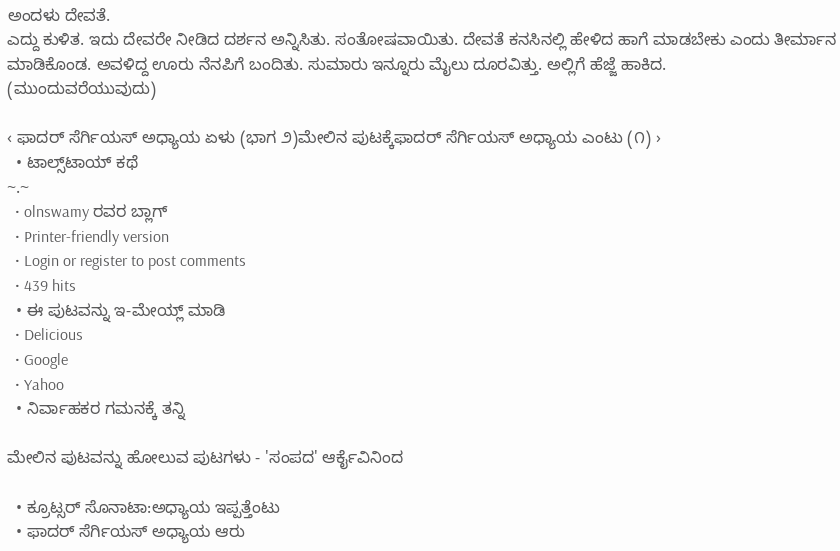ಅಂದಳು ದೇವತೆ.
ಎದ್ದು ಕುಳಿತ. ಇದು ದೇವರೇ ನೀಡಿದ ದರ್ಶನ ಅನ್ನಿಸಿತು. ಸಂತೋಷವಾಯಿತು. ದೇವತೆ ಕನಸಿನಲ್ಲಿ ಹೇಳಿದ ಹಾಗೆ ಮಾಡಬೇಕು ಎಂದು ತೀರ್ಮಾನ ಮಾಡಿಕೊಂಡ. ಅವಳಿದ್ದ ಊರು ನೆನಪಿಗೆ ಬಂದಿತು. ಸುಮಾರು ಇನ್ನೂರು ಮೈಲು ದೂರವಿತ್ತು. ಅಲ್ಲಿಗೆ ಹೆಜ್ಜೆ ಹಾಕಿದ.
(ಮುಂದುವರೆಯುವುದು)

‹ ಫಾದರ್ ಸೆರ್ಗಿಯಸ್ ಅಧ್ಯಾಯ ಏಳು (ಭಾಗ ೨)ಮೇಲಿನ ಪುಟಕ್ಕೆಫಾದರ್ ಸೆರ್ಗಿಯಸ್ ಅಧ್ಯಾಯ ಎಂಟು (೧) ›
  • ಟಾಲ್ಸ್‌ಟಾಯ್ ಕಥೆ
~.~
  • olnswamy ರವರ ಬ್ಲಾಗ್
  • Printer-friendly version
  • Login or register to post comments
  • 439 hits
  • ಈ ಪುಟವನ್ನು ಇ-ಮೇಯ್ಲ್ ಮಾಡಿ
  • Delicious
  • Google
  • Yahoo
  • ನಿರ್ವಾಹಕರ ಗಮನಕ್ಕೆ ತನ್ನಿ

ಮೇಲಿನ ಪುಟವನ್ನು ಹೋಲುವ ಪುಟಗಳು - 'ಸಂಪದ' ಆರ್ಕೈವಿನಿಂದ

  • ಕ್ರೂಟ್ಸರ್ ಸೊನಾಟಾ:ಅಧ್ಯಾಯ ಇಪ್ಪತ್ತೆಂಟು
  • ಫಾದರ್ ಸೆರ್ಗಿಯಸ್ ಅಧ್ಯಾಯ ಆರು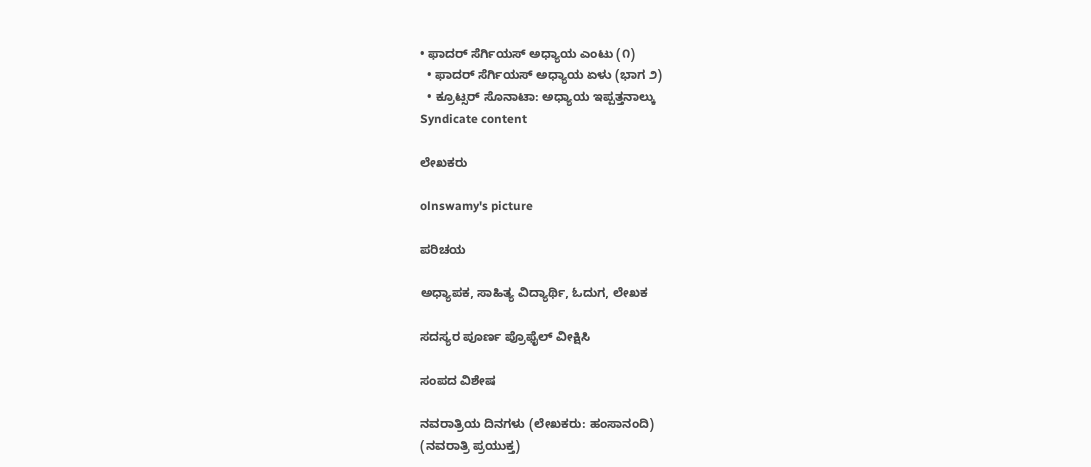• ಫಾದರ್ ಸೆರ್ಗಿಯಸ್ ಅಧ್ಯಾಯ ಎಂಟು (೧)
  • ಫಾದರ್ ಸೆರ್ಗಿಯಸ್ ಅಧ್ಯಾಯ ಏಳು (ಭಾಗ ೨)
  • ಕ್ರೂಟ್ಸರ್ ಸೊನಾಟಾ: ಅಧ್ಯಾಯ ಇಪ್ಪತ್ತನಾಲ್ಕು
Syndicate content

ಲೇಖಕರು

olnswamy's picture

ಪರಿಚಯ

ಅಧ್ಯಾಪಕ, ಸಾಹಿತ್ಯ ವಿದ್ಯಾರ್ಥಿ, ಓದುಗ, ಲೇಖಕ

ಸದಸ್ಯರ ಪೂರ್ಣ ಪ್ರೊಫೈಲ್ ವೀಕ್ಷಿಸಿ

ಸಂಪದ ವಿಶೇಷ

ನವರಾತ್ರಿಯ ದಿನಗಳು (ಲೇಖಕರು: ಹಂಸಾನಂದಿ)
(ನವರಾತ್ರಿ ಪ್ರಯುಕ್ತ)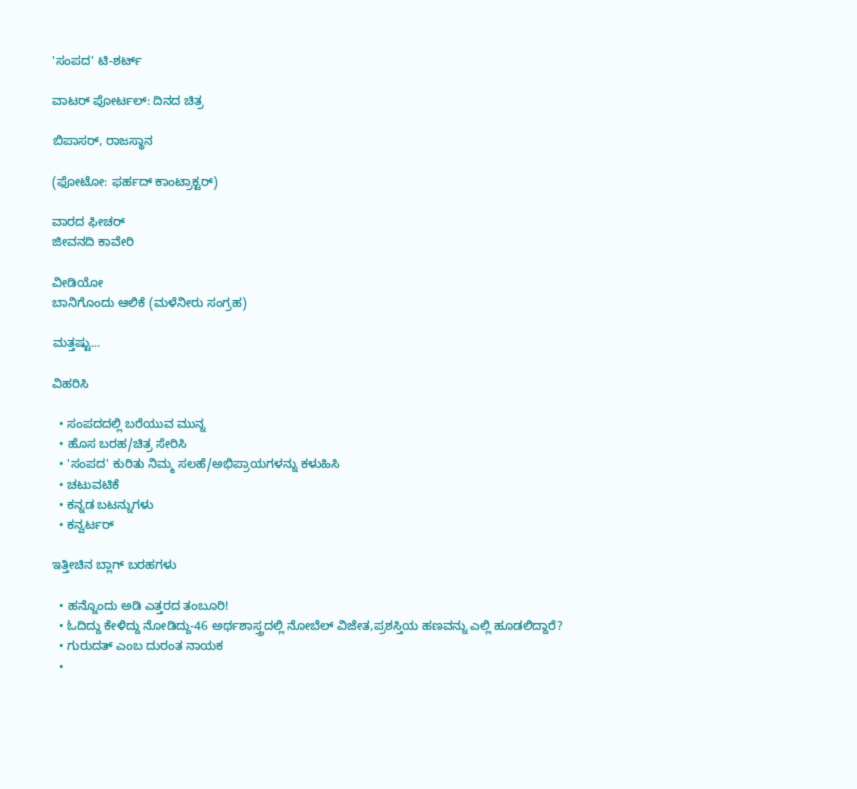'ಸಂಪದ' ಟಿ-ಶರ್ಟ್

ವಾಟರ್ ಪೋರ್ಟಲ್: ದಿನದ ಚಿತ್ರ

ಬಿಪಾಸರ್, ರಾಜಸ್ಥಾನ

(ಫೋಟೋ: ಫರ್ಹದ್ ಕಾಂಟ್ರಾಕ್ಟರ್)

ವಾರದ ಫೀಚರ್
ಜೀವನದಿ ಕಾವೇರಿ

ವೀಡಿಯೋ
ಬಾನಿಗೊಂದು ಆಲಿಕೆ (ಮಳೆನೀರು ಸಂಗ್ರಹ)

ಮತ್ತಷ್ಟು...

ವಿಹರಿಸಿ

  • ಸಂಪದದಲ್ಲಿ ಬರೆಯುವ ಮುನ್ನ
  • ಹೊಸ ಬರಹ/ಚಿತ್ರ ಸೇರಿಸಿ
  • 'ಸಂಪದ' ಕುರಿತು ನಿಮ್ಮ ಸಲಹೆ/ಅಭಿಪ್ರಾಯಗಳನ್ನು ಕಳುಹಿಸಿ
  • ಚಟುವಟಿಕೆ
  • ಕನ್ನಡ ಬಟನ್ನುಗಳು
  • ಕನ್ವರ್ಟರ್

ಇತ್ತೀಚಿನ ಬ್ಲಾಗ್ ಬರಹಗಳು

  • ಹನ್ನೊಂದು ಅಡಿ ಎತ್ತರದ ತಂಬೂರಿ!
  • ಓದಿದ್ದು ಕೇಳಿದ್ದು ನೋಡಿದ್ದು-46 ಅರ್ಥಶಾಸ್ತ್ರದಲ್ಲಿ ನೋಬೆಲ್ ವಿಜೇತ,ಪ್ರಶಸ್ತಿಯ ಹಣವನ್ನು ಎಲ್ಲಿ ಹೂಡಲಿದ್ದಾರೆ?
  • ಗುರುದತ್ ಎಂಬ ದುರಂತ ನಾಯಕ
  •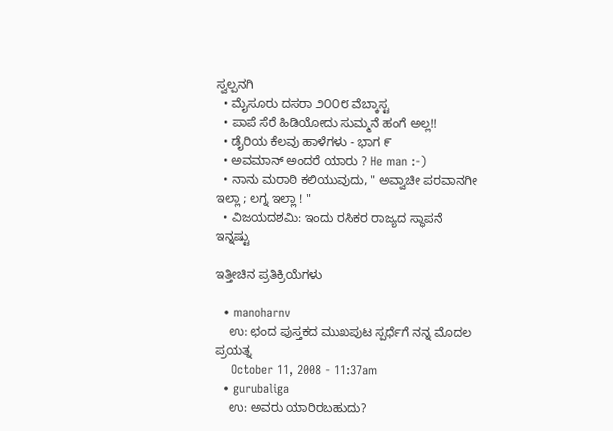ಸ್ವಲ್ಪನಗಿ
  • ಮೈಸೂರು ದಸರಾ ೨೦೦೮ ವೆಬ್ಕಾಸ್ಟ
  • ಪಾಪೆ ಸೆರೆ ಹಿಡಿಯೋದು ಸುಮ್ಮನೆ ಹಂಗೆ ಅಲ್ಲ!!
  • ಡೈರಿಯ ಕೆಲವು ಹಾಳೆಗಳು - ಭಾಗ ೯
  • ಅವಮಾನ್ ಅಂದರೆ ಯಾರು ? He man :-)
  • ನಾನು ಮರಾಠಿ ಕಲಿಯುವುದು, " ಅವ್ವಾಚೀ ಪರವಾನಗೀ ಇಲ್ಲಾ ; ಲಗ್ನ ಇಲ್ಲಾ ! "
  • ವಿಜಯದಶಮಿ: ಇಂದು ರಸಿಕರ ರಾಜ್ಯದ ಸ್ಥಾಪನೆ
ಇನ್ನಷ್ಟು

ಇತ್ತೀಚಿನ ಪ್ರತಿಕ್ರಿಯೆಗಳು

  • manoharnv
    ಉ: ಛಂದ ಪುಸ್ತಕದ ಮುಖಪುಟ ಸ್ಪರ್ಧೆಗೆ ನನ್ನ ಮೊದಲ ಪ್ರಯತ್ನ
    October 11, 2008 - 11:37am
  • gurubaliga
    ಉ: ಅವರು ಯಾರಿರಬಹುದು?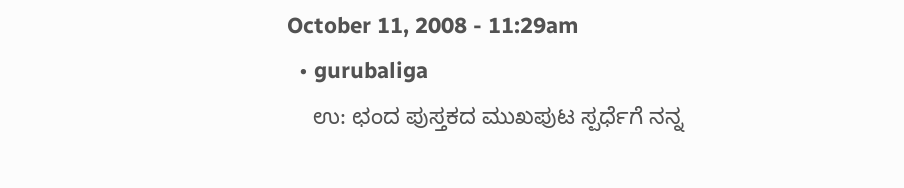October 11, 2008 - 11:29am
  • gurubaliga
    ಉ: ಛಂದ ಪುಸ್ತಕದ ಮುಖಪುಟ ಸ್ಪರ್ಧೆಗೆ ನನ್ನ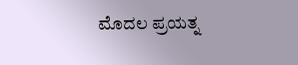ಮೊದಲ ಪ್ರಯತ್ನ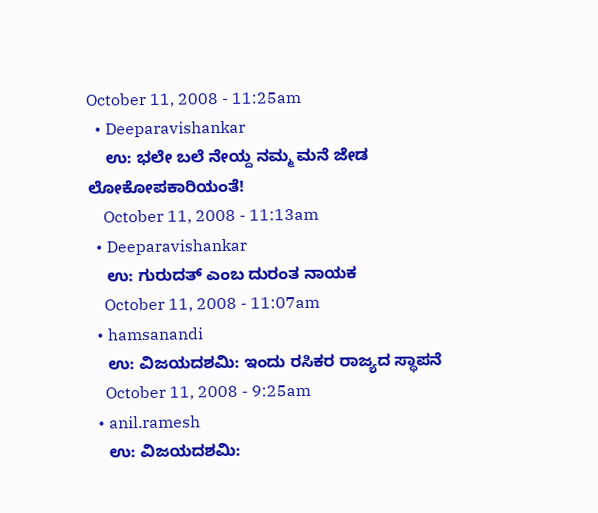October 11, 2008 - 11:25am
  • Deeparavishankar
    ಉ: ಭಲೇ ಬಲೆ ನೇಯ್ದ ನಮ್ಮ ಮನೆ ಜೇಡ ಲೋಕೋಪಕಾರಿಯಂತೆ!
    October 11, 2008 - 11:13am
  • Deeparavishankar
    ಉ: ಗುರುದತ್ ಎಂಬ ದುರಂತ ನಾಯಕ
    October 11, 2008 - 11:07am
  • hamsanandi
    ಉ: ವಿಜಯದಶಮಿ: ಇಂದು ರಸಿಕರ ರಾಜ್ಯದ ಸ್ಥಾಪನೆ
    October 11, 2008 - 9:25am
  • anil.ramesh
    ಉ: ವಿಜಯದಶಮಿ: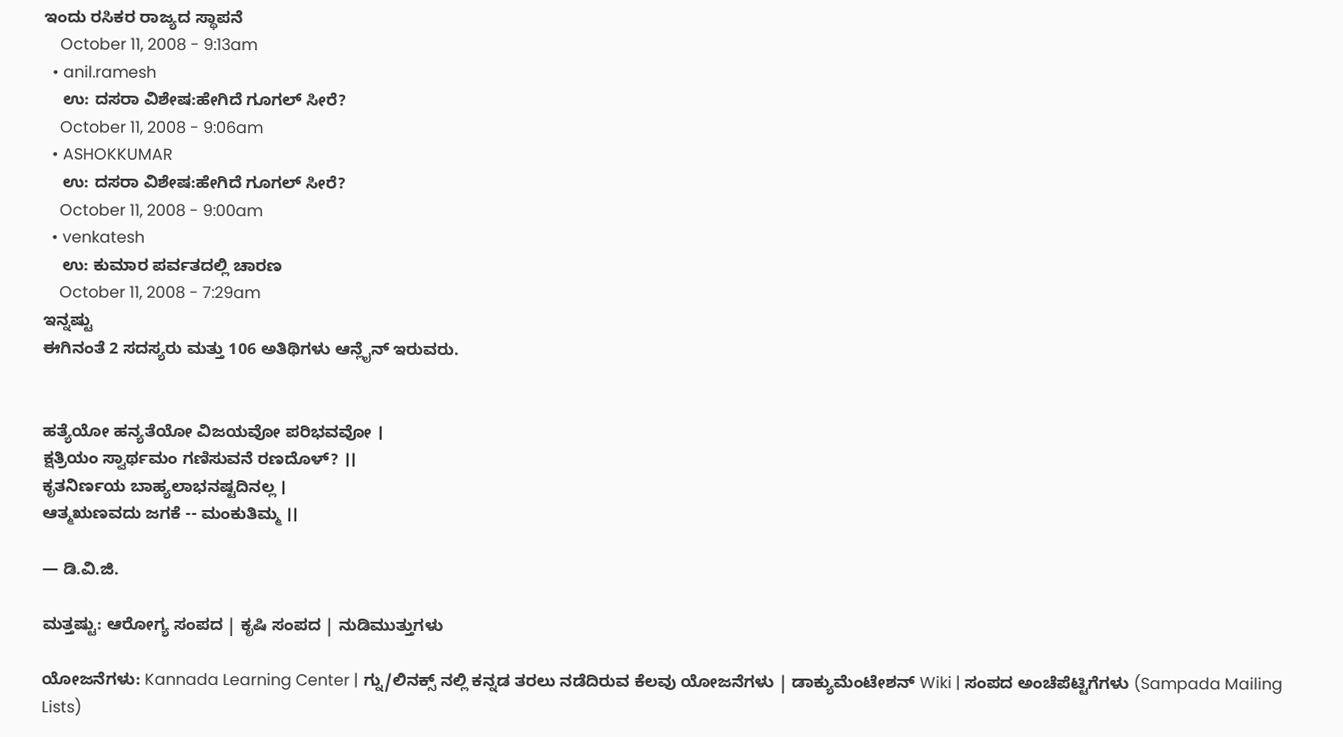ಇಂದು ರಸಿಕರ ರಾಜ್ಯದ ಸ್ಥಾಪನೆ
    October 11, 2008 - 9:13am
  • anil.ramesh
    ಉ: ದಸರಾ ವಿಶೇಷ:ಹೇಗಿದೆ ಗೂಗಲ್ ಸೀರೆ?
    October 11, 2008 - 9:06am
  • ASHOKKUMAR
    ಉ: ದಸರಾ ವಿಶೇಷ:ಹೇಗಿದೆ ಗೂಗಲ್ ಸೀರೆ?
    October 11, 2008 - 9:00am
  • venkatesh
    ಉ: ಕುಮಾರ ಪರ್ವತದಲ್ಲಿ ಚಾರಣ
    October 11, 2008 - 7:29am
ಇನ್ನಷ್ಟು
ಈಗಿನಂತೆ 2 ಸದಸ್ಯರು ಮತ್ತು 106 ಅತಿಥಿಗಳು ಆನ್ಲೈನ್ ಇರುವರು.


ಹತ್ಯೆಯೋ ಹನ್ಯತೆಯೋ ವಿಜಯವೋ ಪರಿಭವವೋ ।
ಕ್ಷತ್ರಿಯಂ ಸ್ವಾರ್ಥಮಂ ಗಣಿಸುವನೆ ರಣದೊಳ್? ।।
ಕೃತನಿರ್ಣಯ ಬಾಹ್ಯಲಾಭನಷ್ಟದಿನಲ್ಲ ।
ಆತ್ಮಋಣವದು ಜಗಕೆ -- ಮಂಕುತಿಮ್ಮ ।।

— ಡಿ.ವಿ.ಜಿ.

ಮತ್ತಷ್ಟು: ಆರೋಗ್ಯ ಸಂಪದ | ಕೃಷಿ ಸಂಪದ | ನುಡಿಮುತ್ತುಗಳು

ಯೋಜನೆಗಳು: Kannada Learning Center | ಗ್ನು/ಲಿನಕ್ಸ್ ನಲ್ಲಿ ಕನ್ನಡ ತರಲು ನಡೆದಿರುವ ಕೆಲವು ಯೋಜನೆಗಳು | ಡಾಕ್ಯುಮೆಂಟೇಶನ್ Wiki | ಸಂಪದ ಅಂಚೆಪೆಟ್ಟಿಗೆಗಳು (Sampada Mailing Lists)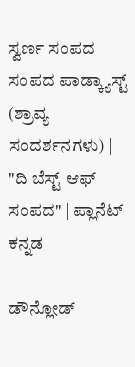ಸ್ವರ್ಣ ಸಂಪದ ಸಂಪದ ಪಾಡ್ಕ್ಯಾಸ್ಟ್ (ಶ್ರಾವ್ಯ ಸಂದರ್ಶನಗಳು) | "ದಿ ಬೆಸ್ಟ್ ಆಫ್ ಸಂಪದ" | ಪ್ಲಾನೆಟ್ ಕನ್ನಡ

ಡೌನ್ಲೋಡ್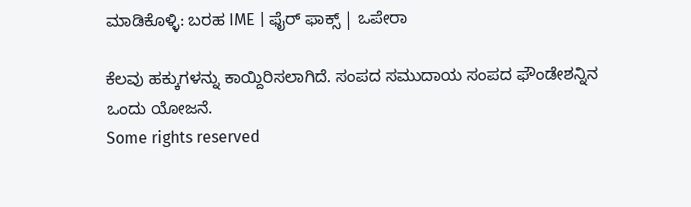ಮಾಡಿಕೊಳ್ಳಿ: ಬರಹ IME | ಫೈರ್ ಫಾಕ್ಸ್ | ಒಪೇರಾ

ಕೆಲವು ಹಕ್ಕುಗಳನ್ನು ಕಾಯ್ದಿರಿಸಲಾಗಿದೆ. ಸಂಪದ ಸಮುದಾಯ ಸಂಪದ ಫೌಂಡೇಶನ್ನಿನ ಒಂದು ಯೋಜನೆ.
Some rights reserved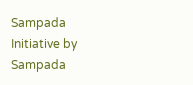Sampada Initiative by Sampada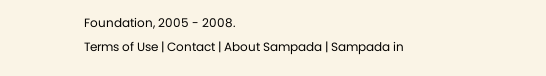Foundation, 2005 - 2008.
Terms of Use | Contact | About Sampada | Sampada in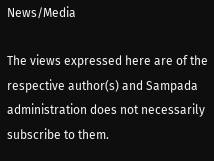News/Media

The views expressed here are of the respective author(s) and Sampada administration does not necessarily subscribe to them.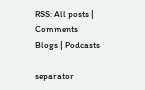RSS: All posts | Comments
Blogs | Podcasts

separator